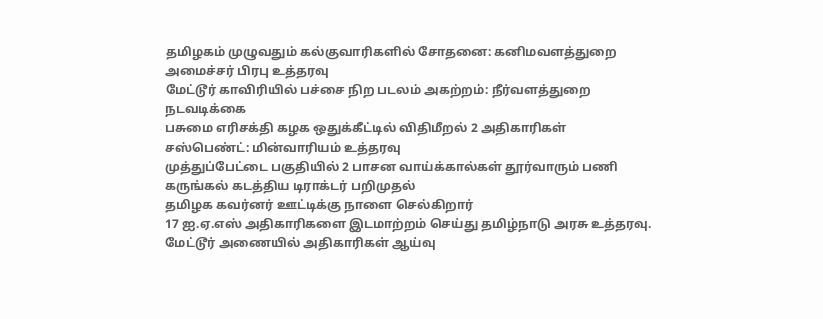தமிழகம் முழுவதும் கல்குவாரிகளில் சோதனை: கனிமவளத்துறை அமைச்சர் பிரபு உத்தரவு
மேட்டூர் காவிரியில் பச்சை நிற படலம் அகற்றம்: நீர்வளத்துறை நடவடிக்கை
பசுமை எரிசக்தி கழக ஒதுக்கீட்டில் விதிமீறல் 2 அதிகாரிகள் சஸ்பெண்ட்: மின்வாரியம் உத்தரவு
முத்துப்பேட்டை பகுதியில் 2 பாசன வாய்க்கால்கள் தூர்வாரும் பணி
கருங்கல் கடத்திய டிராக்டர் பறிமுதல்
தமிழக கவர்னர் ஊட்டிக்கு நாளை செல்கிறார்
17 ஐ.ஏ.எஸ் அதிகாரிகளை இடமாற்றம் செய்து தமிழ்நாடு அரசு உத்தரவு.
மேட்டூர் அணையில் அதிகாரிகள் ஆய்வு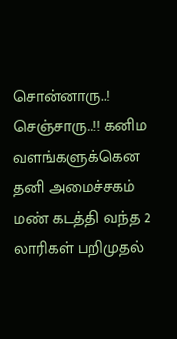சொன்னாரு..! செஞ்சாரு..!! கனிம வளங்களுக்கென தனி அமைச்சகம்
மண் கடத்தி வந்த 2 லாரிகள் பறிமுதல்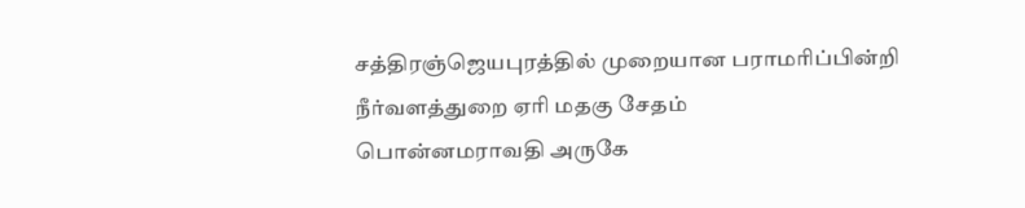சத்திரஞ்ஜெயபுரத்தில் முறையான பராமரிப்பின்றி நீர்வளத்துறை ஏரி மதகு சேதம்
பொன்னமராவதி அருகே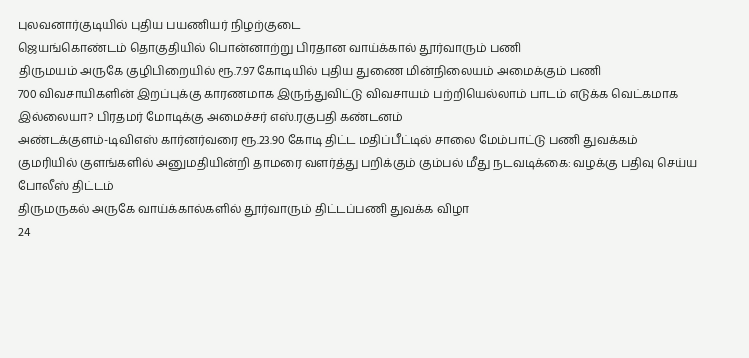புலவனார்குடியில் புதிய பயணியர் நிழற்குடை
ஜெயங்கொண்டம் தொகுதியில் பொன்னாற்று பிரதான வாய்க்கால் தூர்வாரும் பணி
திருமயம் அருகே குழிபிறையில் ரூ.7.97 கோடியில் புதிய துணை மின்நிலையம் அமைக்கும் பணி
700 விவசாயிகளின் இறப்புக்கு காரணமாக இருந்துவிட்டு விவசாயம் பற்றியெல்லாம் பாடம் எடுக்க வெட்கமாக இல்லையா? பிரதமர் மோடிக்கு அமைச்சர் எஸ்.ரகுபதி கண்டனம்
அண்டக்குளம்-டிவிஎஸ் கார்னர்வரை ரூ.23.90 கோடி திட்ட மதிப்பீட்டில் சாலை மேம்பாட்டு பணி துவக்கம்
குமரியில் குளங்களில் அனுமதியின்றி தாமரை வளர்த்து பறிக்கும் கும்பல் மீது நடவடிக்கை: வழக்கு பதிவு செய்ய போலீஸ் திட்டம்
திருமருகல் அருகே வாய்க்கால்களில் தூர்வாரும் திட்டப்பணி துவக்க விழா
24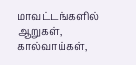மாவட்டங்களில் ஆறுகள், கால்வாய்கள்,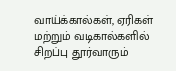வாய்க்கால்கள், ஏரிகள் மற்றும் வடிகால்களில் சிறப்பு தூர்வாரும்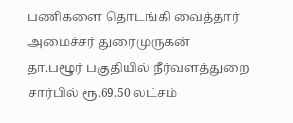பணிகளை தொடங்கி வைத்தார் அமைச்சர் துரைமுருகன்
தா.பழூர் பகுதியில் நீர்வளத்துறை சார்பில் ரூ.69.50 லட்சம்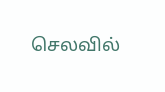செலவில்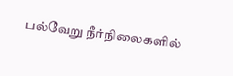பல்வேறு நீர்நிலைகளில்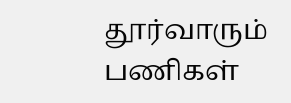தூர்வாரும் பணிகள்